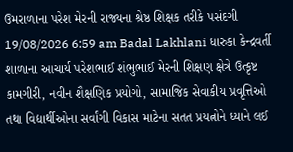ઉમરાળાના પરેશ મેરની રાજ્યના શ્રેષ્ઠ શિક્ષક તરીકે પસંદગી 19/08/2026 6:59 am Badal Lakhlani ધારુકા કેન્દ્રવર્તી શાળાના આચાર્ય પરેશભાઈ શંભુભાઈ મેરની શિક્ષણ ક્ષેત્રે ઉત્કૃષ્ટ કામગીરી, નવીન શૈક્ષણિક પ્રયોગો, સામાજિક સેવાકીય પ્રવૃત્તિઓ તથા વિદ્યાર્થીઓના સર્વાંગી વિકાસ માટેના સતત પ્રયત્નોને ધ્યાને લઈ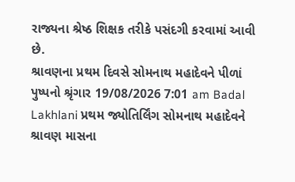રાજ્યના શ્રેષ્ઠ શિક્ષક તરીકે પસંદગી કરવામાં આવી છે.
શ્રાવણના પ્રથમ દિવસે સોમનાથ મહાદેવને પીળાં પુષ્પનો શ્રૃંગાર 19/08/2026 7:01 am Badal Lakhlani પ્રથમ જ્યોતિર્લિંગ સોમનાથ મહાદેવને શ્રાવણ માસના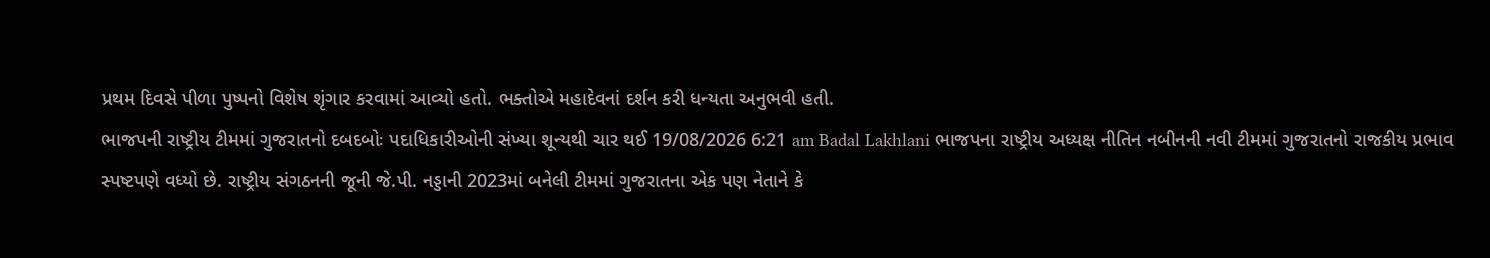પ્રથમ દિવસે પીળા પુષ્પનો વિશેષ શૃંગાર કરવામાં આવ્યો હતો. ભક્તોએ મહાદેવનાં દર્શન કરી ધન્યતા અનુભવી હતી.
ભાજપની રાષ્ટ્રીય ટીમમાં ગુજરાતનો દબદબોઃ પદાધિકારીઓની સંખ્યા શૂન્યથી ચાર થઈ 19/08/2026 6:21 am Badal Lakhlani ભાજપના રાષ્ટ્રીય અધ્યક્ષ નીતિન નબીનની નવી ટીમમાં ગુજરાતનો રાજકીય પ્રભાવ સ્પષ્ટપણે વધ્યો છે. રાષ્ટ્રીય સંગઠનની જૂની જે.પી. નડ્ડાની 2023માં બનેલી ટીમમાં ગુજરાતના એક પણ નેતાને કે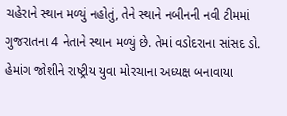ચહેરાને સ્થાન મળ્યું નહોતું, તેને સ્થાને નબીનની નવી ટીમમાં ગુજરાતના 4 નેતાને સ્થાન મળ્યું છે. તેમાં વડોદરાના સાંસદ ડો. હેમાંગ જોશીને રાષ્ટ્રીય યુવા મોરચાના અધ્યક્ષ બનાવાયા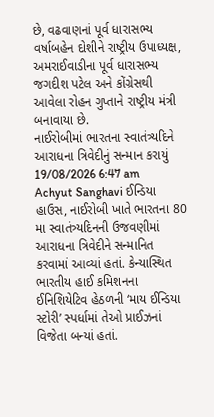છે, વઢવાણનાં પૂર્વ ધારાસભ્ય વર્ષાબહેન દોશીને રાષ્ટ્રીય ઉપાધ્યક્ષ, અમરાઈવાડીના પૂર્વ ધારાસભ્ય જગદીશ પટેલ અને કોંગ્રેસથી આવેલા રોહન ગુપ્તાને રાષ્ટ્રીય મંત્રી બનાવાયા છે.
નાઈરોબીમાં ભારતના સ્વાતંત્ર્યદિને આરાધના ત્રિવેદીનું સન્માન કરાયું 19/08/2026 6:47 am Achyut Sanghavi ઈન્ડિયા હાઉસ, નાઈરોબી ખાતે ભારતના 80 મા સ્વાતંત્ર્યદિનની ઉજવણીમાં આરાધના ત્રિવેદીને સન્માનિત કરવામાં આવ્યાં હતાં. કેન્યાસ્થિત ભારતીય હાઈ કમિશનના ઈનિશિયેટિવ હેઠળની ‘માય ઈન્ડિયા સ્ટોરી’ સ્પર્ધામાં તેઓ પ્રાઈઝનાં વિજેતા બન્યાં હતાં.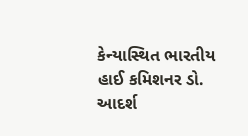કેન્યાસ્થિત ભારતીય હાઈ કમિશનર ડો. આદર્શ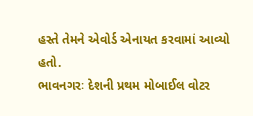હસ્તે તેમને એવોર્ડ એનાયત કરવામાં આવ્યો હતો.
ભાવનગરઃ દેશની પ્રથમ મોબાઈલ વોટર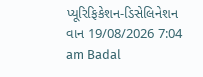પ્યૂરિફિકેશન-ડિસેલિનેશન વાન 19/08/2026 7:04 am Badal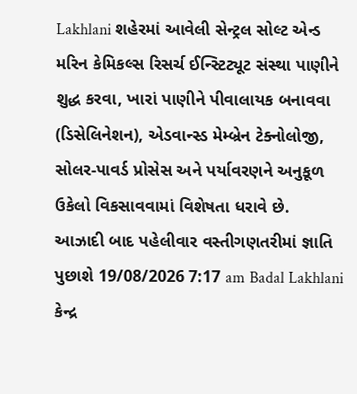Lakhlani શહેરમાં આવેલી સેન્ટ્રલ સોલ્ટ એન્ડ મરિન કેમિકલ્સ રિસર્ચ ઈન્સ્ટિટ્યૂટ સંસ્થા પાણીને શુદ્ધ કરવા, ખારાં પાણીને પીવાલાયક બનાવવા (ડિસેલિનેશન), એડવાન્સ્ડ મેમ્બ્રેન ટેક્નોલોજી, સોલર-પાવર્ડ પ્રોસેસ અને પર્યાવરણને અનુકૂળ ઉકેલો વિકસાવવામાં વિશેષતા ધરાવે છે.
આઝાદી બાદ પહેલીવાર વસ્તીગણતરીમાં જ્ઞાતિ પુછાશે 19/08/2026 7:17 am Badal Lakhlani કેન્દ્ર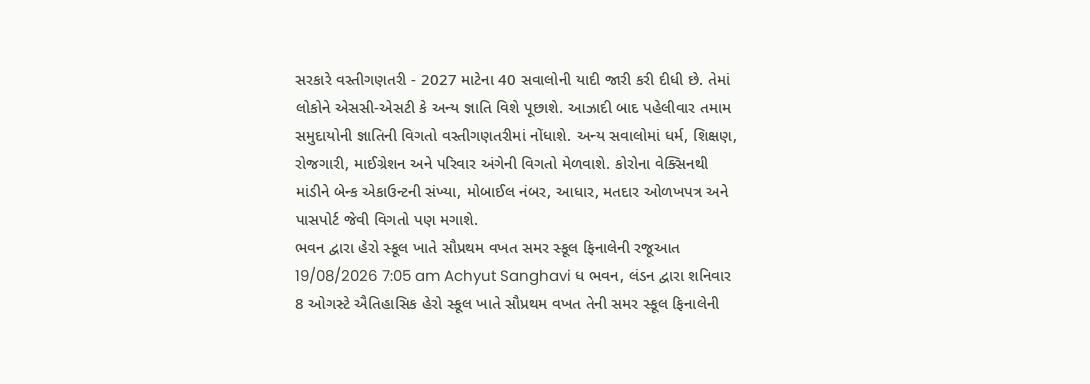સરકારે વસ્તીગણતરી - 2027 માટેના 40 સવાલોની યાદી જારી કરી દીધી છે. તેમાં લોકોને એસસી-એસટી કે અન્ય જ્ઞાતિ વિશે પૂછાશે. આઝાદી બાદ પહેલીવાર તમામ સમુદાયોની જ્ઞાતિની વિગતો વસ્તીગણતરીમાં નોંધાશે. અન્ય સવાલોમાં ધર્મ, શિક્ષણ, રોજગારી, માઈગ્રેશન અને પરિવાર અંગેની વિગતો મેળવાશે. કોરોના વેક્સિનથી માંડીને બેન્ક એકાઉન્ટની સંખ્યા, મોબાઈલ નંબર, આધાર, મતદાર ઓળખપત્ર અને પાસપોર્ટ જેવી વિગતો પણ મગાશે.
ભવન દ્વારા હેરો સ્કૂલ ખાતે સૌપ્રથમ વખત સમર સ્કૂલ ફિનાલેની રજૂઆત 19/08/2026 7:05 am Achyut Sanghavi ધ ભવન, લંડન દ્વારા શનિવાર 8 ઓગસ્ટે ઐતિહાસિક હેરો સ્કૂલ ખાતે સૌપ્રથમ વખત તેની સમર સ્કૂલ ફિનાલેની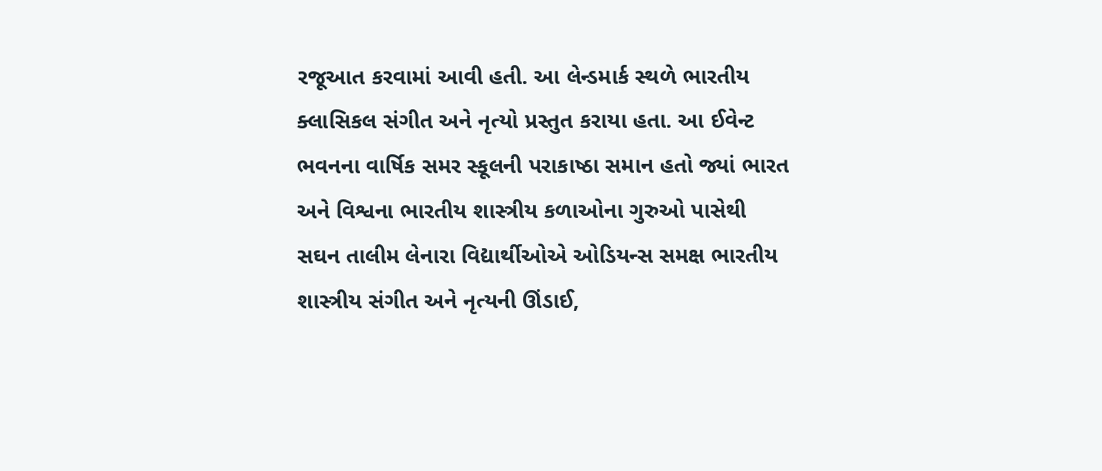રજૂઆત કરવામાં આવી હતી. આ લેન્ડમાર્ક સ્થળે ભારતીય ક્લાસિકલ સંગીત અને નૃત્યો પ્રસ્તુત કરાયા હતા. આ ઈવેન્ટ ભવનના વાર્ષિક સમર સ્કૂલની પરાકાષ્ઠા સમાન હતો જ્યાં ભારત અને વિશ્વના ભારતીય શાસ્ત્રીય કળાઓના ગુરુઓ પાસેથી સઘન તાલીમ લેનારા વિદ્યાર્થીઓએ ઓડિયન્સ સમક્ષ ભારતીય શાસ્ત્રીય સંગીત અને નૃત્યની ઊંડાઈ,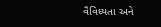વૈવિધ્યતા અને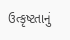ઉત્કૃષ્ટતાનું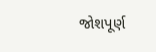જોશપૂર્ણ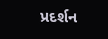પ્રદર્શન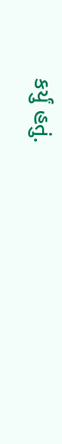કર્યું હતું.